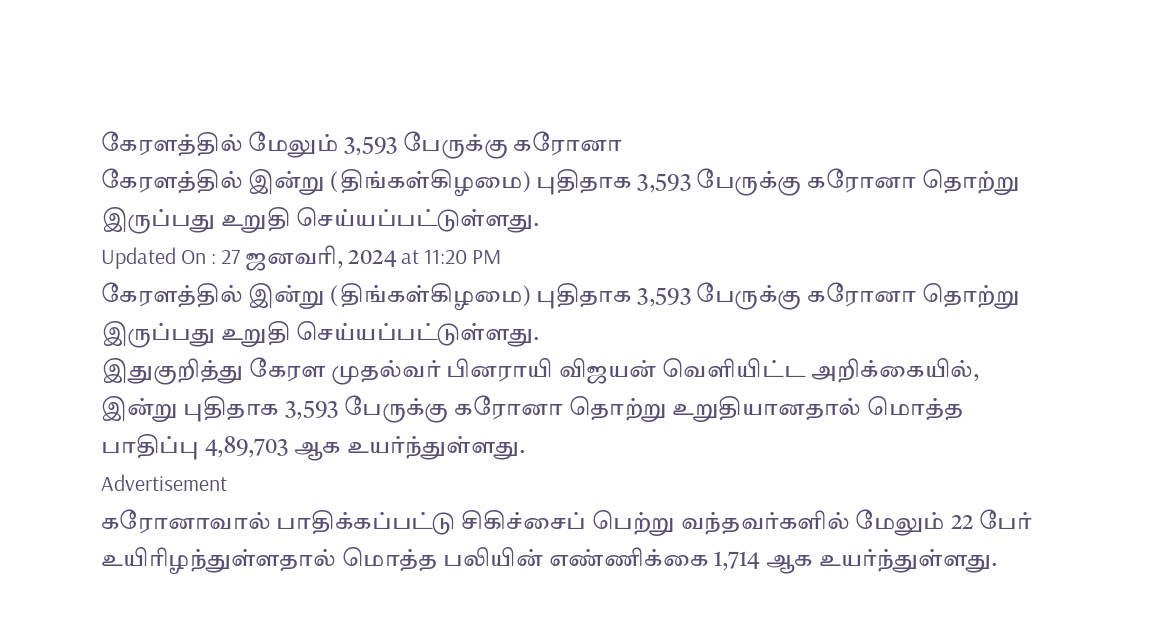கேரளத்தில் மேலும் 3,593 பேருக்கு கரோனா
கேரளத்தில் இன்று (திங்கள்கிழமை) புதிதாக 3,593 பேருக்கு கரோனா தொற்று இருப்பது உறுதி செய்யப்பட்டுள்ளது.
Updated On : 27 ஜனவரி, 2024 at 11:20 PM
கேரளத்தில் இன்று (திங்கள்கிழமை) புதிதாக 3,593 பேருக்கு கரோனா தொற்று இருப்பது உறுதி செய்யப்பட்டுள்ளது.
இதுகுறித்து கேரள முதல்வர் பினராயி விஜயன் வெளியிட்ட அறிக்கையில்,
இன்று புதிதாக 3,593 பேருக்கு கரோனா தொற்று உறுதியானதால் மொத்த பாதிப்பு 4,89,703 ஆக உயர்ந்துள்ளது.
Advertisement
கரோனாவால் பாதிக்கப்பட்டு சிகிச்சைப் பெற்று வந்தவர்களில் மேலும் 22 பேர் உயிரிழந்துள்ளதால் மொத்த பலியின் எண்ணிக்கை 1,714 ஆக உயர்ந்துள்ளது.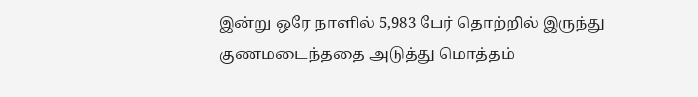இன்று ஒரே நாளில் 5,983 பேர் தொற்றில் இருந்து குணமடைந்ததை அடுத்து மொத்தம்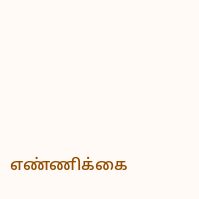எண்ணிக்கை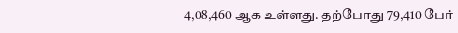4,08,460 ஆக உள்ளது. தற்போது 79,410 பேர்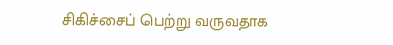சிகிச்சைப் பெற்று வருவதாக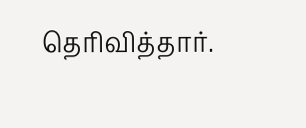தெரிவித்தார்.